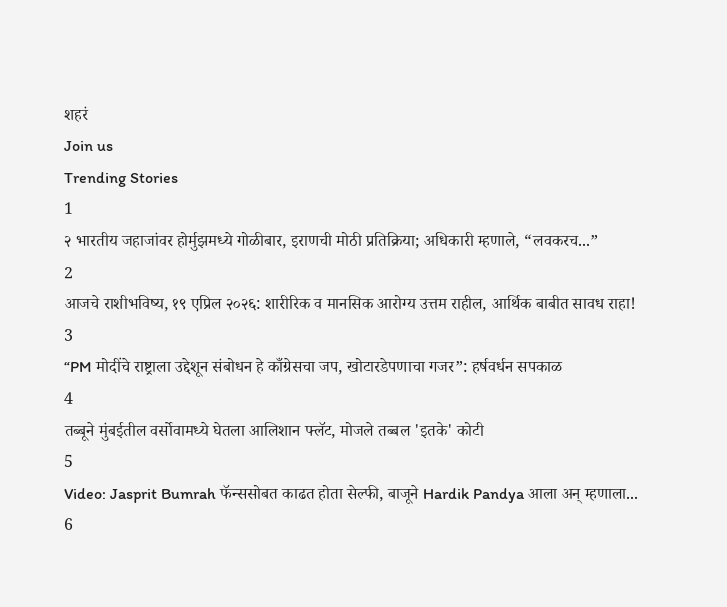शहरं
Join us
Trending Stories
1
२ भारतीय जहाजांवर होर्मुझमध्ये गोळीबार, इराणची मोठी प्रतिक्रिया; अधिकारी म्हणाले, “लवकरच...”
2
आजचे राशीभविष्य, १९ एप्रिल २०२६: शारीरिक व मानसिक आरोग्य उत्तम राहील, आर्थिक बाबीत सावध राहा!
3
“PM मोदींचे राष्ट्राला उद्देशून संबोधन हे काँग्रेसचा जप, खोटारडेपणाचा गजर”: हर्षवर्धन सपकाळ
4
तब्बूने मुंबईतील वर्सोवामध्ये घेतला आलिशान फ्लॅट, मोजले तब्बल 'इतके' कोटी
5
Video: Jasprit Bumrah फॅन्ससोबत काढत होता सेल्फी, बाजूने Hardik Pandya आला अन् म्हणाला...
6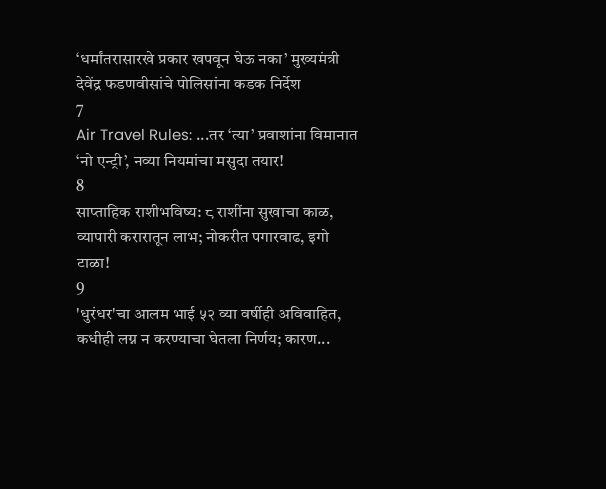‘धर्मांतरासारखे प्रकार खपवून घेऊ नका’ मुख्यमंत्री देवेंद्र फडणवीसांचे पोलिसांना कडक निर्देश
7
Air Travel Rules: ...तर ‘त्या’ प्रवाशांना विमानात ‘नो एन्ट्री’, नव्या नियमांचा मसुदा तयार!
8
साप्ताहिक राशीभविष्य: ८ राशींना सुखाचा काळ, व्यापारी करारातून लाभ; नोकरीत पगारवाढ, इगो टाळा!
9
'धुरंधर'चा आलम भाई ५२ व्या वर्षीही अविवाहित, कधीही लग्न न करण्याचा घेतला निर्णय; कारण...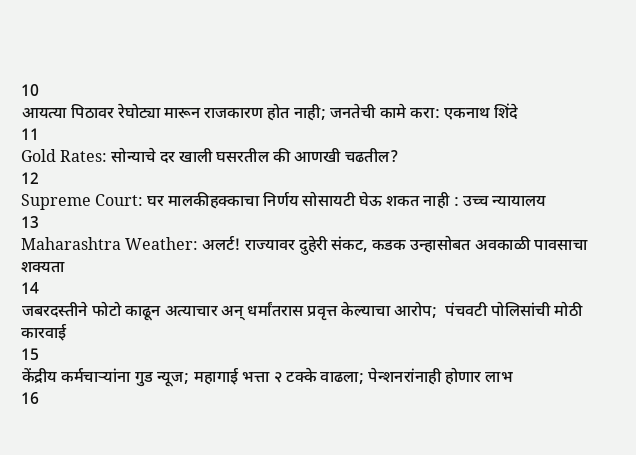10
आयत्या पिठावर रेघोट्या मारून राजकारण होत नाही; जनतेची कामे करा: एकनाथ शिंदे
11
Gold Rates: सोन्याचे दर खाली घसरतील की आणखी चढतील?
12
Supreme Court: घर मालकीहक्काचा निर्णय सोसायटी घेऊ शकत नाही : उच्च न्यायालय
13
Maharashtra Weather: अलर्ट! राज्यावर दुहेरी संकट, कडक उन्हासोबत अवकाळी पावसाचा शक्यता
14
जबरदस्तीने फोटो काढून अत्याचार अन् धर्मांतरास प्रवृत्त केल्याचा आरोप;  पंचवटी पोलिसांची मोठी कारवाई
15
केंद्रीय कर्मचाऱ्यांना गुड न्यूज; महागाई भत्ता २ टक्के वाढला; पेन्शनरांनाही होणार लाभ
16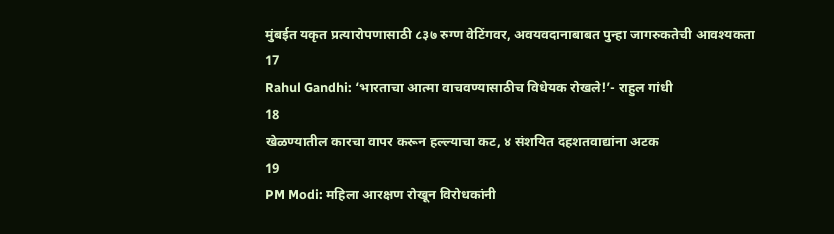मुंबईत यकृत प्रत्यारोपणासाठी ८३७ रुग्ण वेटिंगवर, अवयवदानाबाबत पुन्हा जागरुकतेची आवश्यकता
17
Rahul Gandhi: ‘भारताचा आत्मा वाचवण्यासाठीच विधेयक रोखले!’- राहुल गांधी
18
खेळण्यातील कारचा वापर करून हल्ल्याचा कट, ४ संशयित दहशतवाद्यांना अटक
19
PM Modi: महिला आरक्षण रोखून विरोधकांनी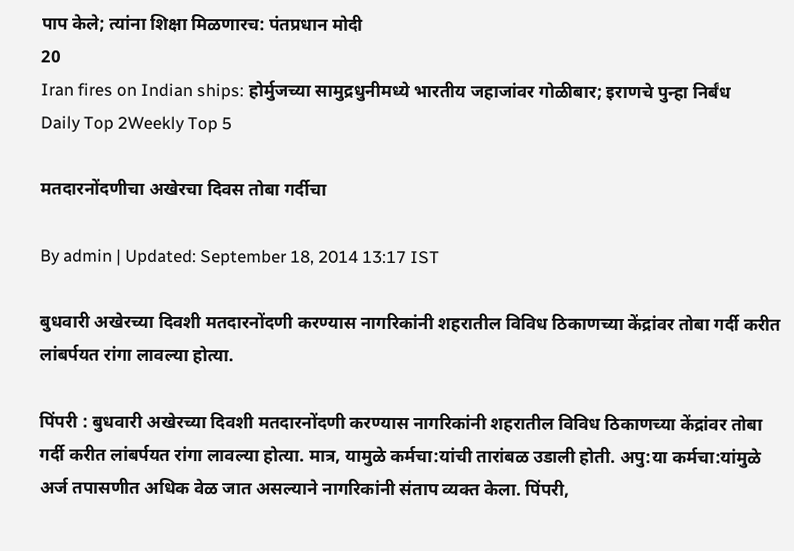पाप केले; त्यांना शिक्षा मिळणारच: पंतप्रधान मोदी
20
Iran fires on Indian ships: होर्मुजच्या सामुद्रधुनीमध्ये भारतीय जहाजांवर गोळीबार; इराणचे पुन्हा निर्बंध
Daily Top 2Weekly Top 5

मतदारनोंदणीचा अखेरचा दिवस तोबा गर्दीचा

By admin | Updated: September 18, 2014 13:17 IST

बुधवारी अखेरच्या दिवशी मतदारनोंदणी करण्यास नागरिकांनी शहरातील विविध ठिकाणच्या केंद्रांवर तोबा गर्दी करीत लांबर्पयत रांगा लावल्या होत्या.

पिंपरी : बुधवारी अखेरच्या दिवशी मतदारनोंदणी करण्यास नागरिकांनी शहरातील विविध ठिकाणच्या केंद्रांवर तोबा गर्दी करीत लांबर्पयत रांगा लावल्या होत्या. मात्र, यामुळे कर्मचा:यांची तारांबळ उडाली होती. अपु:या कर्मचा:यांमुळे अर्ज तपासणीत अधिक वेळ जात असल्याने नागरिकांनी संताप व्यक्त केला. पिंपरी,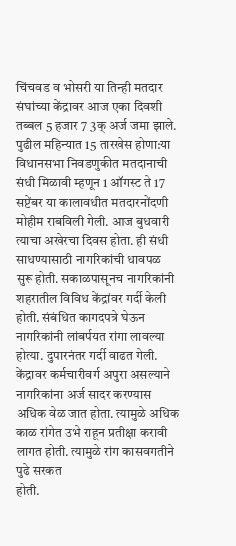चिंचवड व भोसरी या तिन्ही मतदार संघांच्या केंद्रावर आज एका दिवशी तब्बल 5 हजार 7 3क् अर्ज जमा झाले.
पुढील महिन्यात 15 तारखेस होणा:या विधानसभा निवडणुकीत मतदानाची संधी मिळावी म्हणून 1 ऑगस्ट ते 17 सप्टेंबर या कालावधीत मतदारनोंदणी मोहीम राबविली गेली. आज बुधवारी त्याचा अखेरचा दिवस होता. ही संधी साधण्यासाठी नागरिकांची धावपळ सुरू होती. सकाळपासूनच नागरिकांनी शहरातील विविध केंद्रांवर गर्दी केली होती. संबंधित कागदपत्रे घेऊन नागरिकांनी लांबर्पयत रांगा लावल्या होत्या. दुपारनंतर गर्दी वाढत गेली.
केंद्रावर कर्मचारीवर्ग अपुरा असल्याने नागरिकांना अर्ज सादर करण्यास अधिक वेळ जात होता. त्यामुळे अधिक काळ रांगेत उभे राहून प्रतीक्षा करावी लागत होती. त्यामुळे रांग कासवगतीने पुढे सरकत
होती.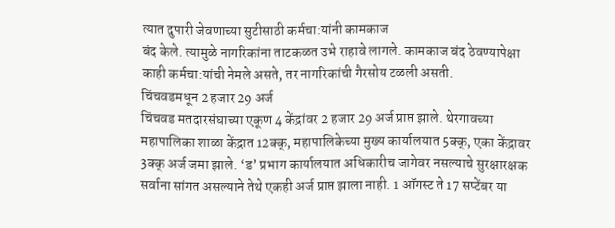त्यात दुपारी जेवणाच्या सुटीसाठी कर्मचा:यांनी कामकाज
बंद केले. त्यामुळे नागरिकांना ताटकळत उभे राहावे लागले. कामकाज बंद ठेवण्यापेक्षा काही कर्मचा:यांची नेमले असते, तर नागरिकांची गैरसोय टळली असती.
चिंचवडमधून 2 हजार 29 अर्ज
चिंचवड मतदारसंघाच्या एकूण 4 केंद्रांवर 2 हजार 29 अर्ज प्राप्त झाले. थेरगावच्या महापालिका शाळा केंद्रात 12क्क्, महापालिकेच्या मुख्य कार्यालयात 5क्क्, एका केंद्रावर 3क्क् अर्ज जमा झाले. ‘ड’ प्रभाग कार्यालयात अधिकारीच जागेवर नसल्याचे सुरक्षारक्षक सर्वाना सांगत असल्याने तेथे एकही अर्ज प्राप्त झाला नाही. 1 ऑगस्ट ते 17 सप्टेंबर या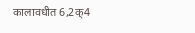कालावधीत 6,2क्4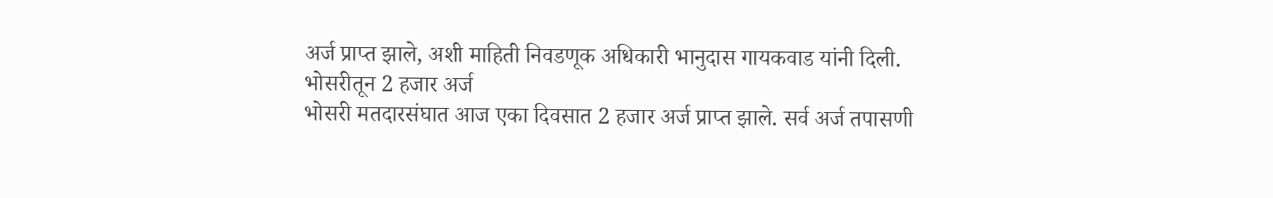अर्ज प्राप्त झाले, अशी माहिती निवडणूक अधिकारी भानुदास गायकवाड यांनी दिली.
भोसरीतून 2 हजार अर्ज
भोसरी मतदारसंघात आज एका दिवसात 2 हजार अर्ज प्राप्त झाले. सर्व अर्ज तपासणी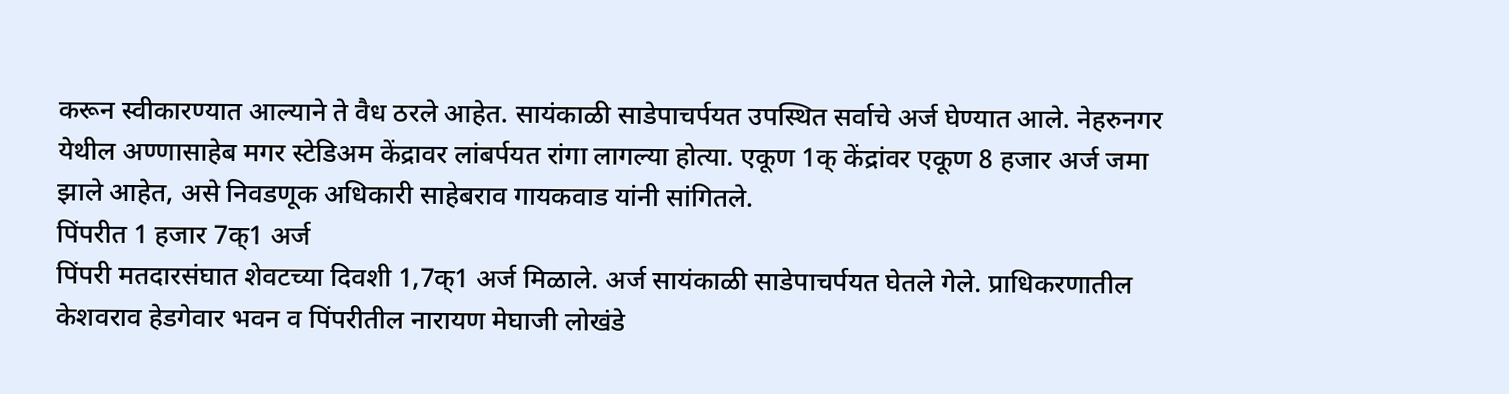करून स्वीकारण्यात आल्याने ते वैध ठरले आहेत. सायंकाळी साडेपाचर्पयत उपस्थित सर्वाचे अर्ज घेण्यात आले. नेहरुनगर येथील अण्णासाहेब मगर स्टेडिअम केंद्रावर लांबर्पयत रांगा लागल्या होत्या. एकूण 1क् केंद्रांवर एकूण 8 हजार अर्ज जमा झाले आहेत, असे निवडणूक अधिकारी साहेबराव गायकवाड यांनी सांगितले.
पिंपरीत 1 हजार 7क्1 अर्ज
पिंपरी मतदारसंघात शेवटच्या दिवशी 1,7क्1 अर्ज मिळाले. अर्ज सायंकाळी साडेपाचर्पयत घेतले गेले. प्राधिकरणातील केशवराव हेडगेवार भवन व पिंपरीतील नारायण मेघाजी लोखंडे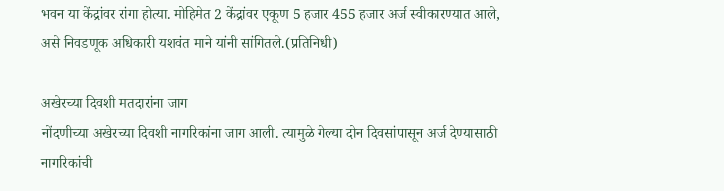भवन या केंद्रांवर रांगा होत्या. मोहिमेत 2 केंद्रांवर एकूण 5 हजार 455 हजार अर्ज स्वीकारण्यात आले, असे निवडणूक अधिकारी यशवंत माने यांनी सांगितले.(प्रतिनिधी)

अखेरच्या दिवशी मतदारांना जाग
नोंदणीच्या अखेरच्या दिवशी नागरिकांना जाग आली. त्यामुळे गेल्या दोन दिवसांपासून अर्ज देण्यासाठी नागरिकांची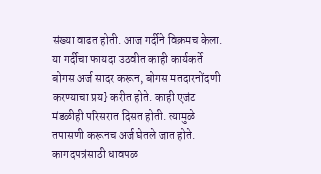संख्या वाढत होती. आज गर्दीने विक्रमच केला. या गर्दीचा फायदा उठवीत काही कार्यकर्ते बोगस अर्ज सादर करून, बोगस मतदारनोंदणी करण्याचा प्रय} करीत होते. काही एजंट मंडळीही परिसरात दिसत होती. त्यामुळे तपासणी करूनच अर्ज घेतले जात होते.
कागदपत्रंसाठी धावपळ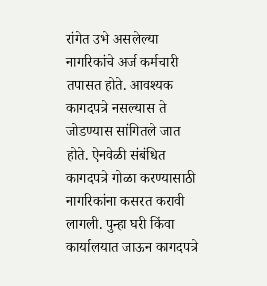रांगेत उभे असलेल्या नागरिकांचे अर्ज कर्मचारी तपासत होते. आवश्यक कागदपत्रे नसल्यास ते जोडण्यास सांगितले जात होते. ऐनवेळी संबंधित कागदपत्रे गोळा करण्यासाठी नागरिकांना कसरत करावी लागली. पुन्हा घरी किंवा कार्यालयात जाऊन कागदपत्रे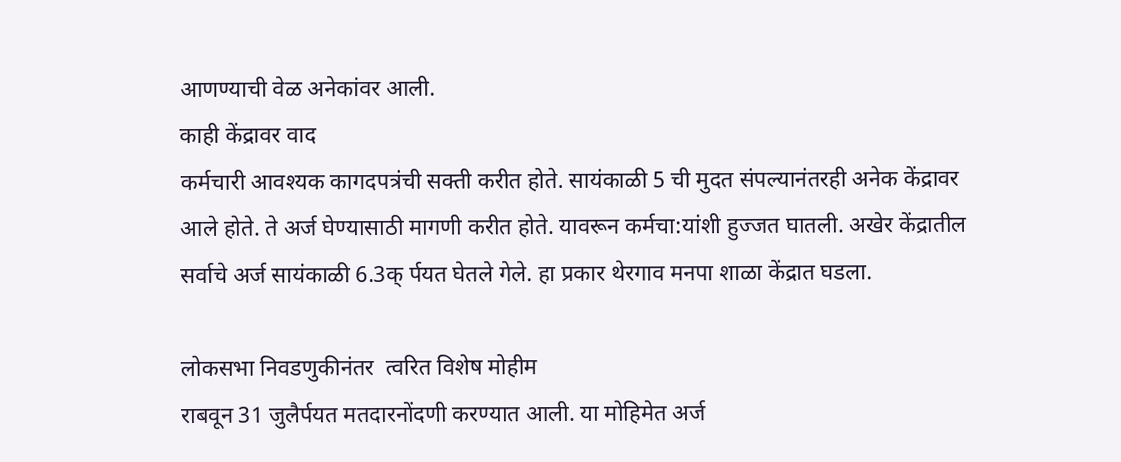आणण्याची वेळ अनेकांवर आली.
काही केंद्रावर वाद
कर्मचारी आवश्यक कागदपत्रंची सक्ती करीत होते. सायंकाळी 5 ची मुदत संपल्यानंतरही अनेक केंद्रावर आले होते. ते अर्ज घेण्यासाठी मागणी करीत होते. यावरून कर्मचा:यांशी हुज्जत घातली. अखेर केंद्रातील सर्वाचे अर्ज सायंकाळी 6.3क् र्पयत घेतले गेले. हा प्रकार थेरगाव मनपा शाळा केंद्रात घडला.

लोकसभा निवडणुकीनंतर  त्वरित विशेष मोहीम
राबवून 31 जुलैर्पयत मतदारनोंदणी करण्यात आली. या मोहिमेत अर्ज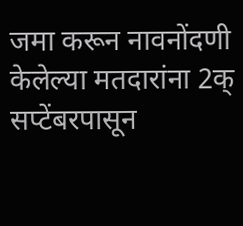जमा करून नावनोंदणी केलेल्या मतदारांना 2क् सप्टेंबरपासून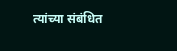त्यांच्या संबंधित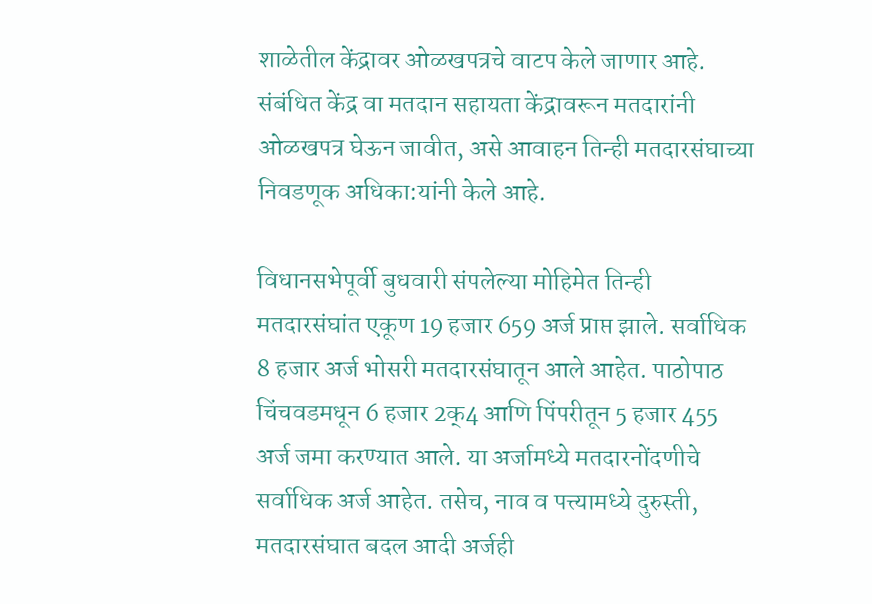शाळेतील केंद्रावर ओळखपत्रचे वाटप केले जाणार आहे. संबंधित केंद्र वा मतदान सहायता केंद्रावरून मतदारांनी ओळखपत्र घेऊन जावीत, असे आवाहन तिन्ही मतदारसंघाच्या निवडणूक अधिका:यांनी केले आहे.

विधानसभेपूर्वी बुधवारी संपलेल्या मोहिमेत तिन्ही मतदारसंघांत एकूण 19 हजार 659 अर्ज प्राप्त झाले. सर्वाधिक 8 हजार अर्ज भोसरी मतदारसंघातून आले आहेत. पाठोपाठ चिंचवडमधून 6 हजार 2क्4 आणि पिंपरीतून 5 हजार 455 अर्ज जमा करण्यात आले. या अर्जामध्ये मतदारनोंदणीचे सर्वाधिक अर्ज आहेत. तसेच, नाव व पत्त्यामध्ये दुरुस्ती, मतदारसंघात बदल आदी अर्जही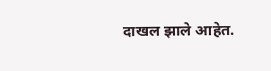दाखल झाले आहेत.